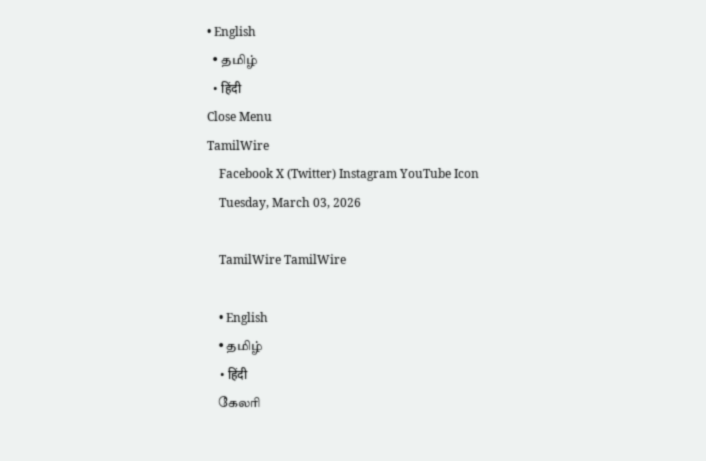• English
  • தமிழ்
  • हिंदी
Close Menu
TamilWire
    Facebook X (Twitter) Instagram YouTube Icon
    Tuesday, March 03, 2026

    TamilWire TamilWire

    • English
    • தமிழ்
    • हिंदी
    கேலரி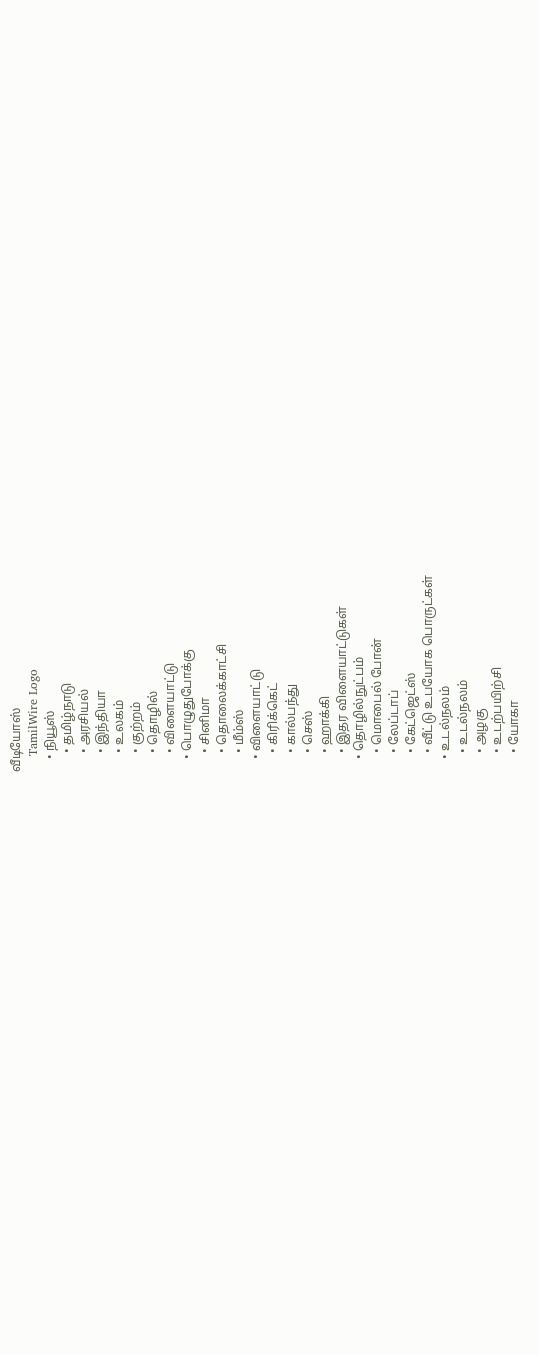வீடியோஸ்
    TamilWire Logo
    • நியூஸ்
      • தமிழ்நாடு
      • அரசியல்
      • இந்தியா
      • உலகம்
      • குற்றம்
      • தொழில்
      • விளையாட்டு
    • பொழுதுபோக்கு
      • சினிமா
      • தொலைக்காட்சி
      • மீம்ஸ்
    • விளையாட்டு
      • கிரிக்கெட்
      • கால்பந்து
      • செஸ்
      • ஹாக்கி
      • இதர விளையாட்டுகள்
    • தொழில்நுட்பம்
      • மொபைல் போன்
      • லேப்டாப்
      • கேட்ஜெட்ஸ்
      • வீட்டு உபயோக பொருட்கள்
    • உடல்நலம்
      • உடல்நலம்
      • அழகு
      • உடற்பயிற்சி
      • யோகா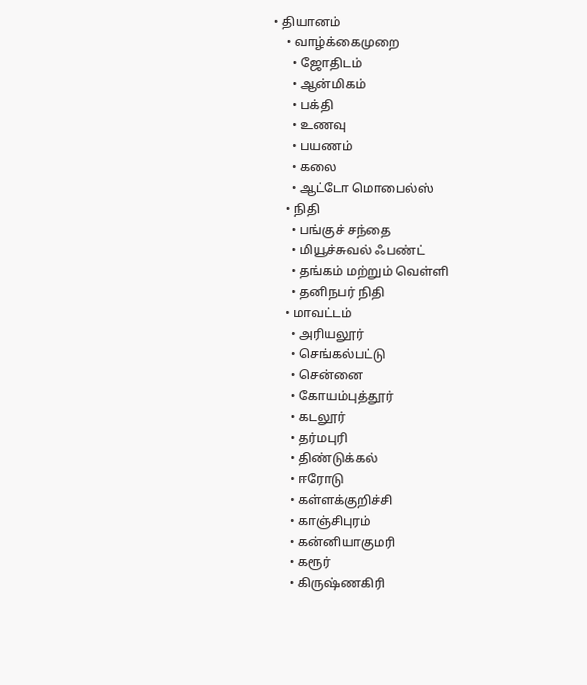• தியானம்
    • வாழ்க்கைமுறை
      • ஜோதிடம்
      • ஆன்மிகம்
      • பக்தி
      • உணவு
      • பயணம்
      • கலை
      • ஆட்டோ மொபைல்ஸ்
    • நிதி
      • பங்குச் சந்தை
      • மியூச்சுவல் ஃபண்ட்
      • தங்கம் மற்றும் வெள்ளி
      • தனிநபர் நிதி
    • மாவட்டம்
      • அரியலூர்
      • செங்கல்பட்டு
      • சென்னை
      • கோயம்புத்தூர்
      • கடலூர்
      • தர்மபுரி
      • திண்டுக்கல்
      • ஈரோடு
      • கள்ளக்குறிச்சி
      • காஞ்சிபுரம்
      • கன்னியாகுமரி
      • கரூர்
      • கிருஷ்ணகிரி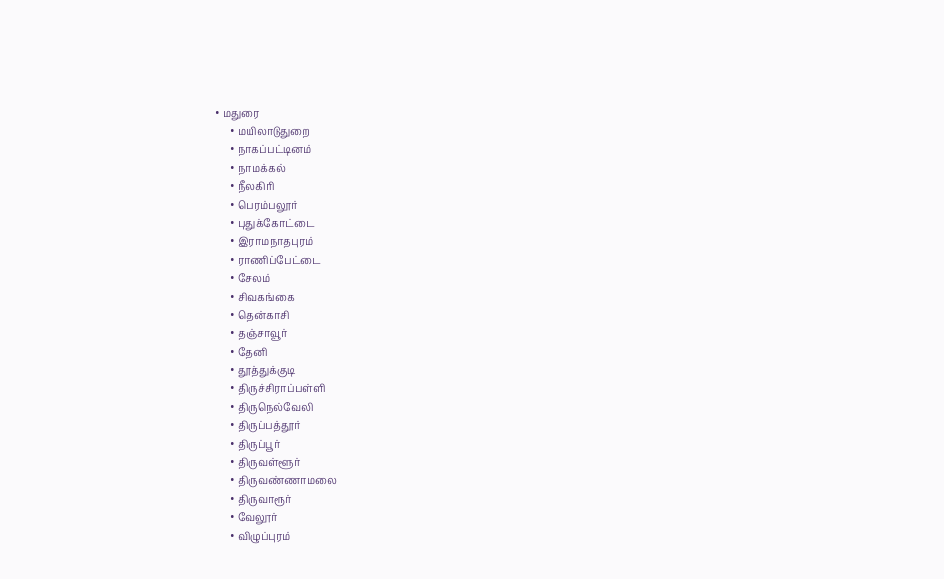• மதுரை
      • மயிலாடுதுறை
      • நாகப்பட்டினம்
      • நாமக்கல்
      • நீலகிரி
      • பெரம்பலூர்
      • புதுக்கோட்டை
      • இராமநாதபுரம்
      • ராணிப்பேட்டை
      • சேலம்
      • சிவகங்கை
      • தென்காசி
      • தஞ்சாவூர்
      • தேனி
      • தூத்துக்குடி
      • திருச்சிராப்பள்ளி
      • திருநெல்வேலி
      • திருப்பத்தூர்
      • திருப்பூர்
      • திருவள்ளூர்
      • திருவண்ணாமலை
      • திருவாரூர்
      • வேலூர்
      • விழுப்புரம்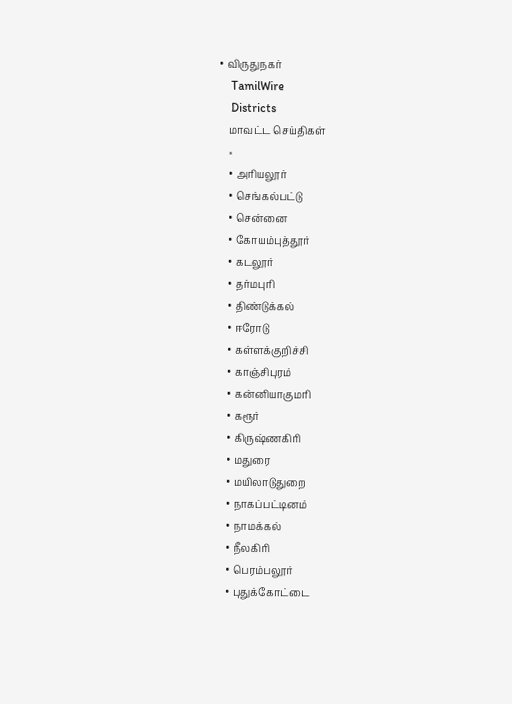• விருதுநகர்
    TamilWire
    Districts
    மாவட்ட செய்திகள்
    ×
    • அரியலூர்
    • செங்கல்பட்டு
    • சென்னை
    • கோயம்புத்தூர்
    • கடலூர்
    • தர்மபுரி
    • திண்டுக்கல்
    • ஈரோடு
    • கள்ளக்குறிச்சி
    • காஞ்சிபுரம்
    • கன்னியாகுமரி
    • கரூர்
    • கிருஷ்ணகிரி
    • மதுரை
    • மயிலாடுதுறை
    • நாகப்பட்டினம்
    • நாமக்கல்
    • நீலகிரி
    • பெரம்பலூர்
    • புதுக்கோட்டை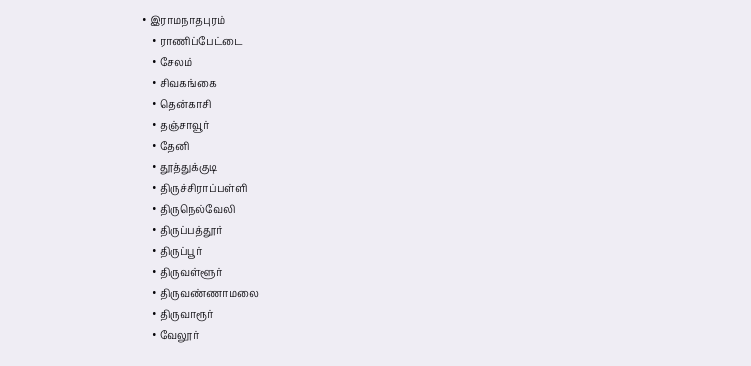• இராமநாதபுரம்
    • ராணிப்பேட்டை
    • சேலம்
    • சிவகங்கை
    • தென்காசி
    • தஞ்சாவூர்
    • தேனி
    • தூத்துக்குடி
    • திருச்சிராப்பள்ளி
    • திருநெல்வேலி
    • திருப்பத்தூர்
    • திருப்பூர்
    • திருவள்ளூர்
    • திருவண்ணாமலை
    • திருவாரூர்
    • வேலூர்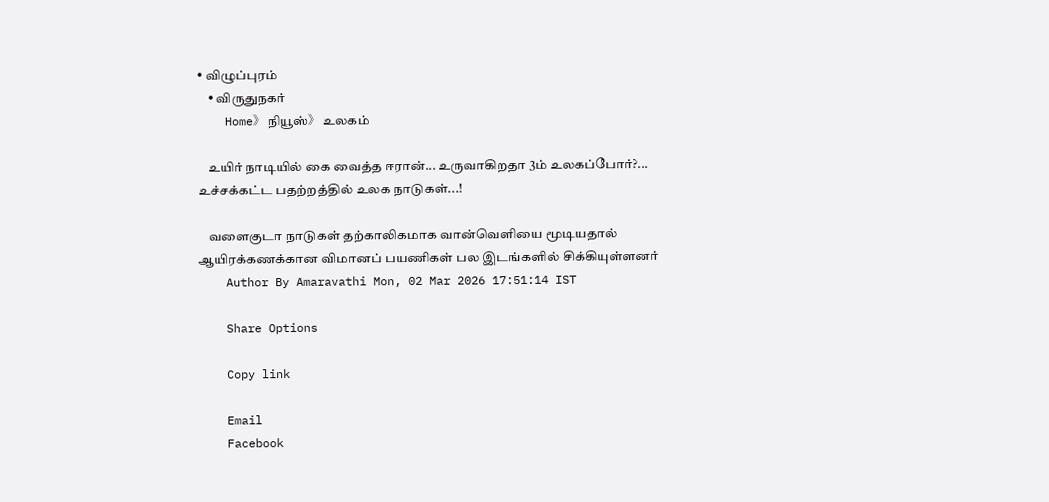• விழுப்புரம்
    • விருதுநகர்
    Home》 நியூஸ்》 உலகம்

    உயிர் நாடியில் கை வைத்த ஈரான்... உருவாகிறதா 3ம் உலகப்போர்?... உச்சக்கட்ட பதற்றத்தில் உலக நாடுகள்...!

    வளைகுடா நாடுகள் தற்காலிகமாக வான்வெளியை மூடியதால் ஆயிரக்கணக்கான விமானப் பயணிகள் பல இடங்களில் சிக்கியுள்ளனர்
    Author By Amaravathi Mon, 02 Mar 2026 17:51:14 IST

    Share Options

    Copy link

    Email
    Facebook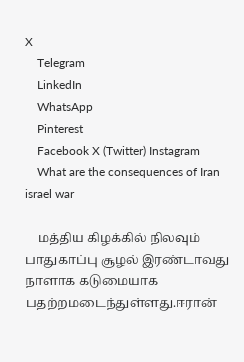X
    Telegram
    LinkedIn
    WhatsApp
    Pinterest
    Facebook X (Twitter) Instagram
    What are the consequences of Iran israel war

    மத்திய கிழக்கில் நிலவும் பாதுகாப்பு சூழல் இரண்டாவது நாளாக கடுமையாக பதற்றமடைந்துள்ளது.ஈரான்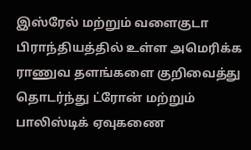இஸ்ரேல் மற்றும் வளைகுடா பிராந்தியத்தில் உள்ள அமெரிக்க ராணுவ தளங்களை குறிவைத்து தொடர்ந்து ட்ரோன் மற்றும் பாலிஸ்டிக் ஏவுகணை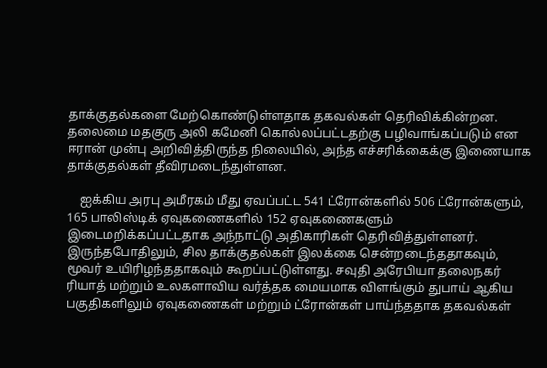தாக்குதல்களை மேற்கொண்டுள்ளதாக தகவல்கள் தெரிவிக்கின்றன. தலைமை மதகுரு அலி கமேனி கொல்லப்பட்டதற்கு பழிவாங்கப்படும் என ஈரான் முன்பு அறிவித்திருந்த நிலையில், அந்த எச்சரிக்கைக்கு இணையாக தாக்குதல்கள் தீவிரமடைந்துள்ளன.

    ஐக்கிய அரபு அமீரகம் மீது ஏவப்பட்ட 541 ட்ரோன்களில் 506 ட்ரோன்களும், 165 பாலிஸ்டிக் ஏவுகணைகளில் 152 ஏவுகணைகளும் இடைமறிக்கப்பட்டதாக அந்நாட்டு அதிகாரிகள் தெரிவித்துள்ளனர். இருந்தபோதிலும், சில தாக்குதல்கள் இலக்கை சென்றடைந்ததாகவும், மூவர் உயிரிழந்ததாகவும் கூறப்பட்டுள்ளது. சவுதி அரேபியா தலைநகர் ரியாத் மற்றும் உலகளாவிய வர்த்தக மையமாக விளங்கும் துபாய் ஆகிய பகுதிகளிலும் ஏவுகணைகள் மற்றும் ட்ரோன்கள் பாய்ந்ததாக தகவல்கள்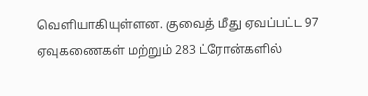வெளியாகியுள்ளன. குவைத் மீது ஏவப்பட்ட 97 ஏவுகணைகள் மற்றும் 283 ட்ரோன்களில்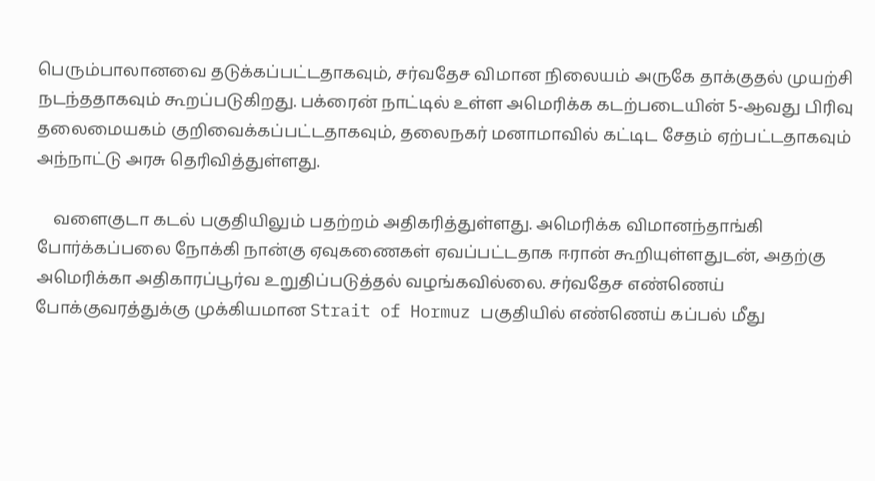பெரும்பாலானவை தடுக்கப்பட்டதாகவும், சர்வதேச விமான நிலையம் அருகே தாக்குதல் முயற்சி நடந்ததாகவும் கூறப்படுகிறது. பக்ரைன் நாட்டில் உள்ள அமெரிக்க கடற்படையின் 5-ஆவது பிரிவு தலைமையகம் குறிவைக்கப்பட்டதாகவும், தலைநகர் மனாமாவில் கட்டிட சேதம் ஏற்பட்டதாகவும் அந்நாட்டு அரசு தெரிவித்துள்ளது.

    வளைகுடா கடல் பகுதியிலும் பதற்றம் அதிகரித்துள்ளது. அமெரிக்க விமானந்தாங்கி போர்க்கப்பலை நோக்கி நான்கு ஏவுகணைகள் ஏவப்பட்டதாக ஈரான் கூறியுள்ளதுடன், அதற்கு அமெரிக்கா அதிகாரப்பூர்வ உறுதிப்படுத்தல் வழங்கவில்லை. சர்வதேச எண்ணெய் போக்குவரத்துக்கு முக்கியமான Strait of Hormuz பகுதியில் எண்ணெய் கப்பல் மீது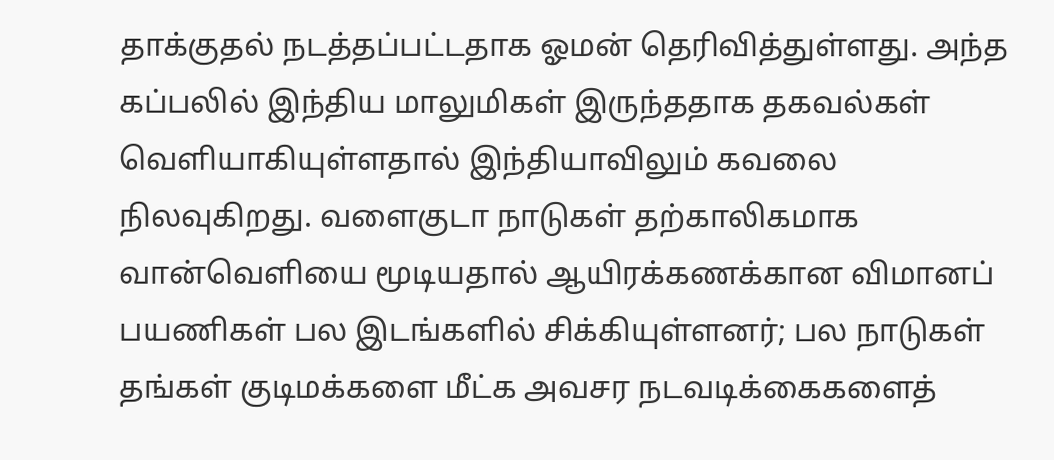தாக்குதல் நடத்தப்பட்டதாக ஓமன் தெரிவித்துள்ளது. அந்த கப்பலில் இந்திய மாலுமிகள் இருந்ததாக தகவல்கள் வெளியாகியுள்ளதால் இந்தியாவிலும் கவலை நிலவுகிறது. வளைகுடா நாடுகள் தற்காலிகமாக வான்வெளியை மூடியதால் ஆயிரக்கணக்கான விமானப் பயணிகள் பல இடங்களில் சிக்கியுள்ளனர்; பல நாடுகள் தங்கள் குடிமக்களை மீட்க அவசர நடவடிக்கைகளைத்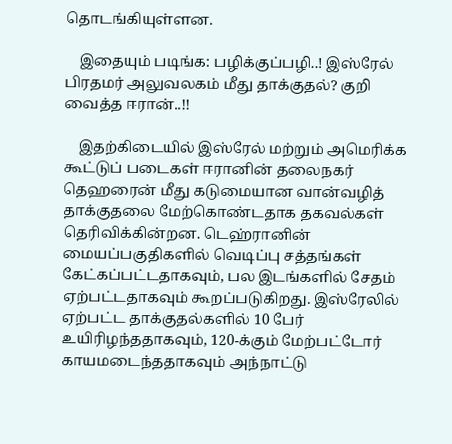தொடங்கியுள்ளன.

    இதையும் படிங்க: பழிக்குப்பழி..! இஸ்ரேல் பிரதமர் அலுவலகம் மீது தாக்குதல்? குறி வைத்த ஈரான்..!!

    இதற்கிடையில் இஸ்ரேல் மற்றும் அமெரிக்க கூட்டுப் படைகள் ஈரானின் தலைநகர் தெஹரைன் மீது கடுமையான வான்வழித் தாக்குதலை மேற்கொண்டதாக தகவல்கள் தெரிவிக்கின்றன. டெஹ்ரானின் மையப்பகுதிகளில் வெடிப்பு சத்தங்கள் கேட்கப்பட்டதாகவும், பல இடங்களில் சேதம் ஏற்பட்டதாகவும் கூறப்படுகிறது. இஸ்ரேலில் ஏற்பட்ட தாக்குதல்களில் 10 பேர் உயிரிழந்ததாகவும், 120-க்கும் மேற்பட்டோர் காயமடைந்ததாகவும் அந்நாட்டு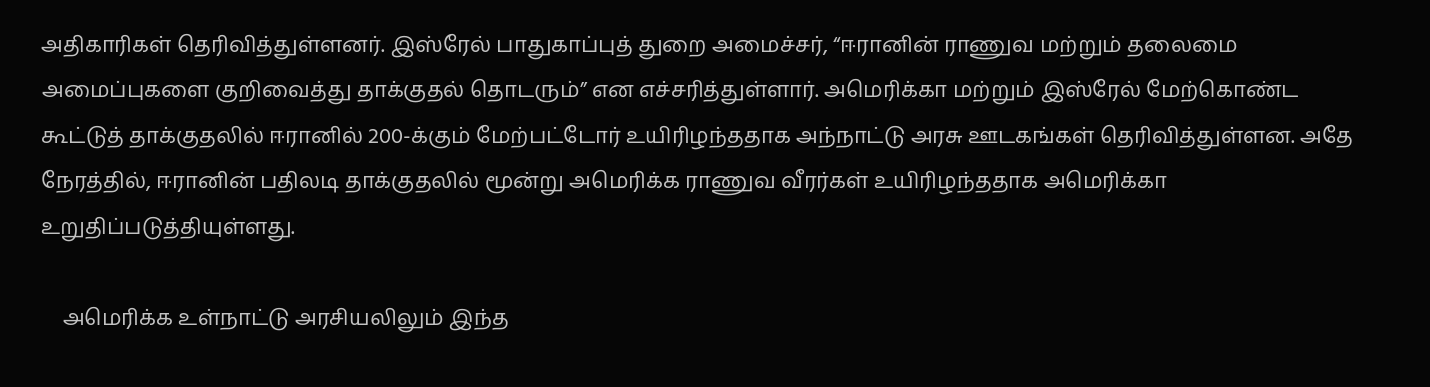அதிகாரிகள் தெரிவித்துள்ளனர். இஸ்ரேல் பாதுகாப்புத் துறை அமைச்சர், “ஈரானின் ராணுவ மற்றும் தலைமை அமைப்புகளை குறிவைத்து தாக்குதல் தொடரும்” என எச்சரித்துள்ளார். அமெரிக்கா மற்றும் இஸ்ரேல் மேற்கொண்ட கூட்டுத் தாக்குதலில் ஈரானில் 200-க்கும் மேற்பட்டோர் உயிரிழந்ததாக அந்நாட்டு அரசு ஊடகங்கள் தெரிவித்துள்ளன. அதே நேரத்தில், ஈரானின் பதிலடி தாக்குதலில் மூன்று அமெரிக்க ராணுவ வீரர்கள் உயிரிழந்ததாக அமெரிக்கா உறுதிப்படுத்தியுள்ளது.

    அமெரிக்க உள்நாட்டு அரசியலிலும் இந்த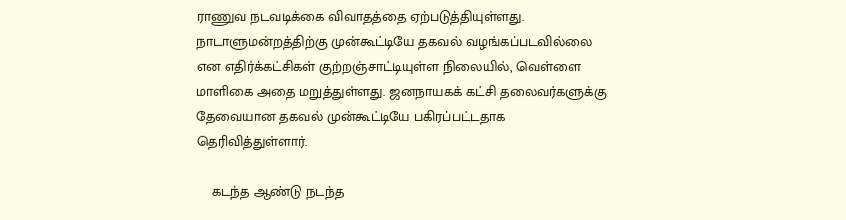ராணுவ நடவடிக்கை விவாதத்தை ஏற்படுத்தியுள்ளது. நாடாளுமன்றத்திற்கு முன்கூட்டியே தகவல் வழங்கப்படவில்லை என எதிர்க்கட்சிகள் குற்றஞ்சாட்டியுள்ள நிலையில், வெள்ளை மாளிகை அதை மறுத்துள்ளது. ஜனநாயகக் கட்சி தலைவர்களுக்கு தேவையான தகவல் முன்கூட்டியே பகிரப்பட்டதாக தெரிவித்துள்ளார்.

    கடந்த ஆண்டு நடந்த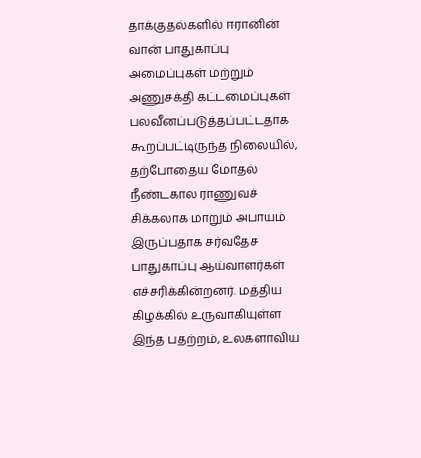தாக்குதல்களில் ஈரானின் வான் பாதுகாப்பு அமைப்புகள் மற்றும் அணுசக்தி கட்டமைப்புகள் பலவீனப்படுத்தப்பட்டதாக கூறப்பட்டிருந்த நிலையில், தற்போதைய மோதல் நீண்டகால ராணுவச் சிக்கலாக மாறும் அபாயம் இருப்பதாக சர்வதேச பாதுகாப்பு ஆய்வாளர்கள் எச்சரிக்கின்றனர். மத்திய கிழக்கில் உருவாகியுள்ள இந்த பதற்றம், உலகளாவிய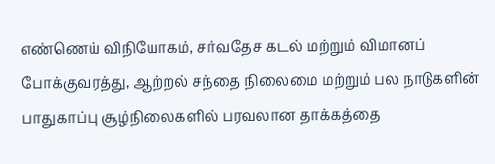எண்ணெய் விநியோகம், சர்வதேச கடல் மற்றும் விமானப் போக்குவரத்து, ஆற்றல் சந்தை நிலைமை மற்றும் பல நாடுகளின் பாதுகாப்பு சூழ்நிலைகளில் பரவலான தாக்கத்தை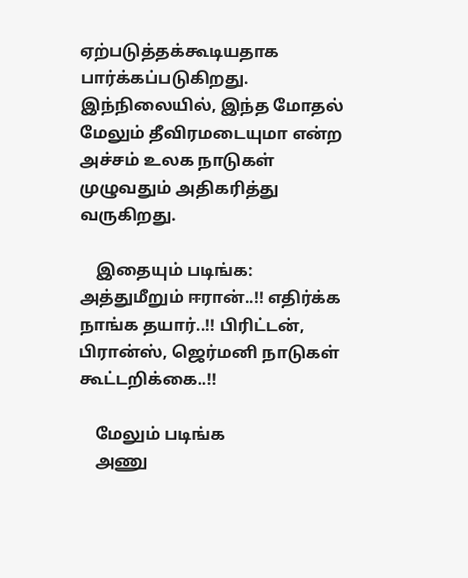ஏற்படுத்தக்கூடியதாக பார்க்கப்படுகிறது. இந்நிலையில், இந்த மோதல் மேலும் தீவிரமடையுமா என்ற அச்சம் உலக நாடுகள் முழுவதும் அதிகரித்து வருகிறது.

    இதையும் படிங்க: அத்துமீறும் ஈரான்..!! எதிர்க்க நாங்க தயார்..!! பிரிட்டன், பிரான்ஸ், ஜெர்மனி நாடுகள் கூட்டறிக்கை..!!

    மேலும் படிங்க
    அணு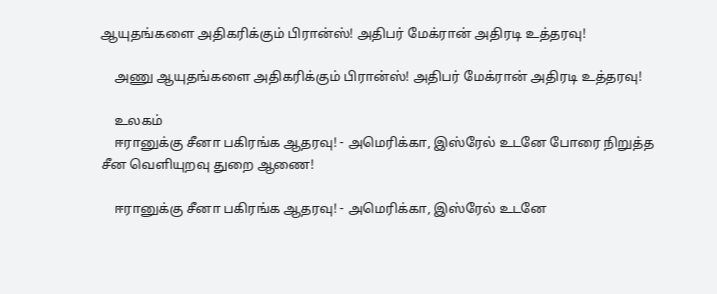ஆயுதங்களை அதிகரிக்கும் பிரான்ஸ்! அதிபர் மேக்ரான் அதிரடி உத்தரவு!

    அணு ஆயுதங்களை அதிகரிக்கும் பிரான்ஸ்! அதிபர் மேக்ரான் அதிரடி உத்தரவு!

    உலகம்
    ஈரானுக்கு சீனா பகிரங்க ஆதரவு! - அமெரிக்கா, இஸ்ரேல் உடனே போரை நிறுத்த சீன வெளியுறவு துறை ஆணை!

    ஈரானுக்கு சீனா பகிரங்க ஆதரவு! - அமெரிக்கா, இஸ்ரேல் உடனே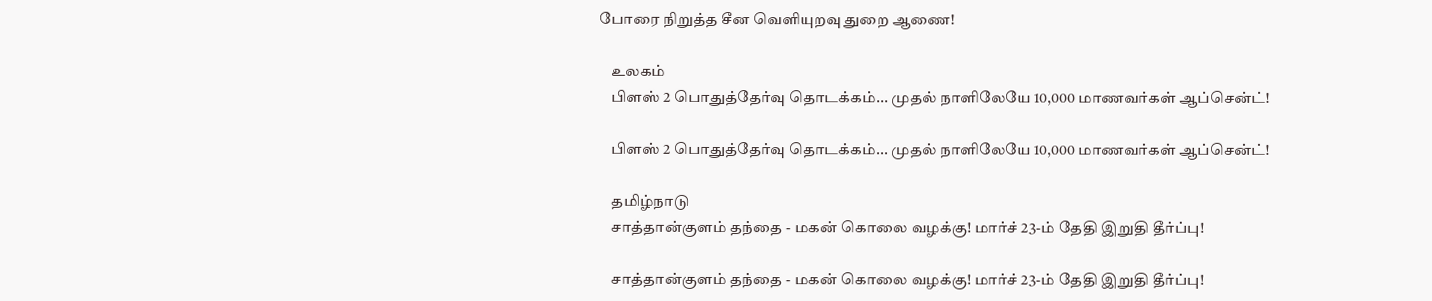போரை நிறுத்த சீன வெளியுறவு துறை ஆணை!

    உலகம்
    பிளஸ் 2 பொதுத்தேர்வு தொடக்கம்... முதல் நாளிலேயே 10,000 மாணவர்கள் ஆப்சென்ட்!

    பிளஸ் 2 பொதுத்தேர்வு தொடக்கம்... முதல் நாளிலேயே 10,000 மாணவர்கள் ஆப்சென்ட்!

    தமிழ்நாடு
    சாத்தான்குளம் தந்தை - மகன் கொலை வழக்கு! மார்ச் 23-ம் தேதி இறுதி தீர்ப்பு!

    சாத்தான்குளம் தந்தை - மகன் கொலை வழக்கு! மார்ச் 23-ம் தேதி இறுதி தீர்ப்பு!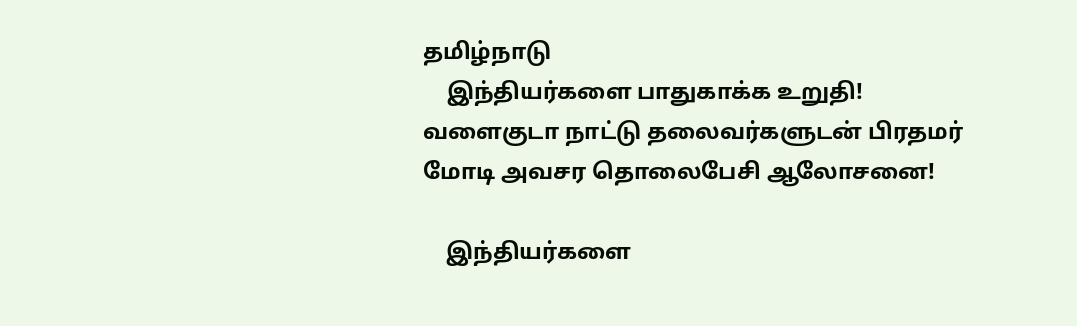தமிழ்நாடு
    இந்தியர்களை பாதுகாக்க உறுதி! வளைகுடா நாட்டு தலைவர்களுடன் பிரதமர் மோடி அவசர தொலைபேசி ஆலோசனை!

    இந்தியர்களை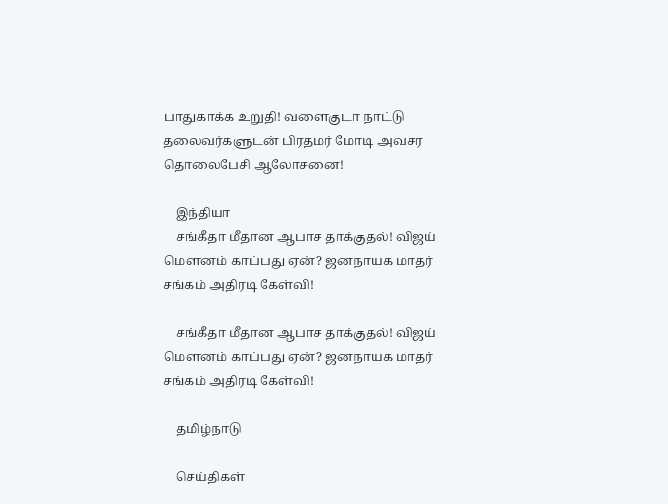பாதுகாக்க உறுதி! வளைகுடா நாட்டு தலைவர்களுடன் பிரதமர் மோடி அவசர தொலைபேசி ஆலோசனை!

    இந்தியா
    சங்கீதா மீதான ஆபாச தாக்குதல்! விஜய் மௌனம் காப்பது ஏன்? ஜனநாயக மாதர் சங்கம் அதிரடி கேள்வி!

    சங்கீதா மீதான ஆபாச தாக்குதல்! விஜய் மௌனம் காப்பது ஏன்? ஜனநாயக மாதர் சங்கம் அதிரடி கேள்வி!

    தமிழ்நாடு

    செய்திகள்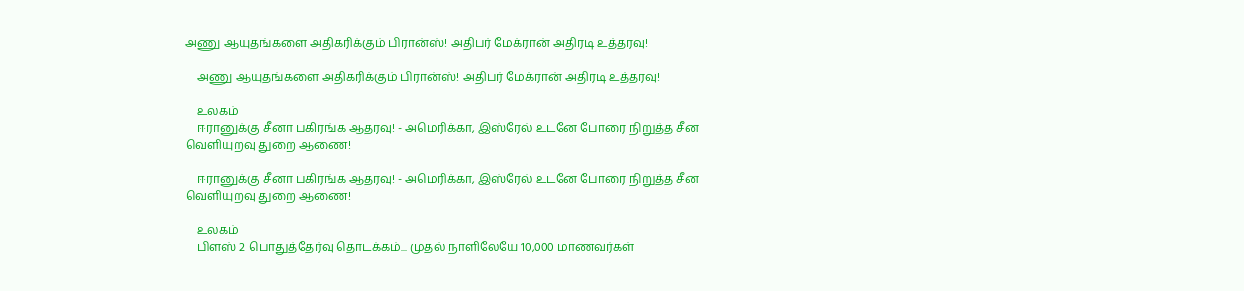அணு ஆயுதங்களை அதிகரிக்கும் பிரான்ஸ்! அதிபர் மேக்ரான் அதிரடி உத்தரவு!

    அணு ஆயுதங்களை அதிகரிக்கும் பிரான்ஸ்! அதிபர் மேக்ரான் அதிரடி உத்தரவு!

    உலகம்
    ஈரானுக்கு சீனா பகிரங்க ஆதரவு! - அமெரிக்கா, இஸ்ரேல் உடனே போரை நிறுத்த சீன வெளியுறவு துறை ஆணை!

    ஈரானுக்கு சீனா பகிரங்க ஆதரவு! - அமெரிக்கா, இஸ்ரேல் உடனே போரை நிறுத்த சீன வெளியுறவு துறை ஆணை!

    உலகம்
    பிளஸ் 2 பொதுத்தேர்வு தொடக்கம்... முதல் நாளிலேயே 10,000 மாணவர்கள்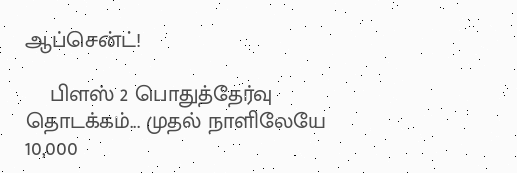ஆப்சென்ட்!

    பிளஸ் 2 பொதுத்தேர்வு தொடக்கம்... முதல் நாளிலேயே 10,000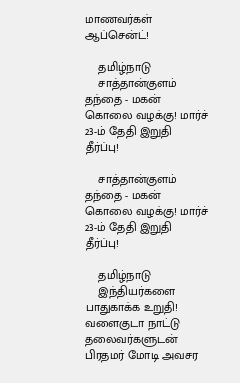மாணவர்கள் ஆப்சென்ட்!

    தமிழ்நாடு
    சாத்தான்குளம் தந்தை - மகன் கொலை வழக்கு! மார்ச் 23-ம் தேதி இறுதி தீர்ப்பு!

    சாத்தான்குளம் தந்தை - மகன் கொலை வழக்கு! மார்ச் 23-ம் தேதி இறுதி தீர்ப்பு!

    தமிழ்நாடு
    இந்தியர்களை பாதுகாக்க உறுதி! வளைகுடா நாட்டு தலைவர்களுடன் பிரதமர் மோடி அவசர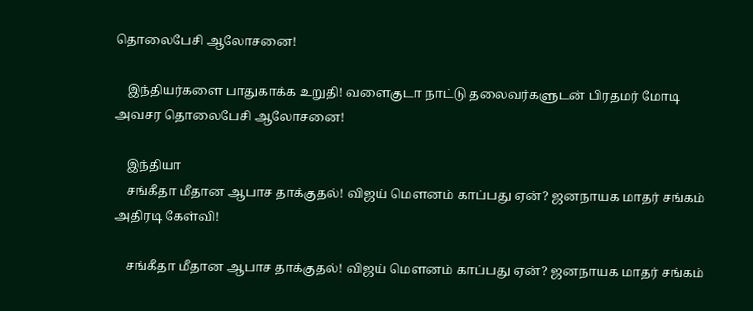தொலைபேசி ஆலோசனை!

    இந்தியர்களை பாதுகாக்க உறுதி! வளைகுடா நாட்டு தலைவர்களுடன் பிரதமர் மோடி அவசர தொலைபேசி ஆலோசனை!

    இந்தியா
    சங்கீதா மீதான ஆபாச தாக்குதல்! விஜய் மௌனம் காப்பது ஏன்? ஜனநாயக மாதர் சங்கம் அதிரடி கேள்வி!

    சங்கீதா மீதான ஆபாச தாக்குதல்! விஜய் மௌனம் காப்பது ஏன்? ஜனநாயக மாதர் சங்கம்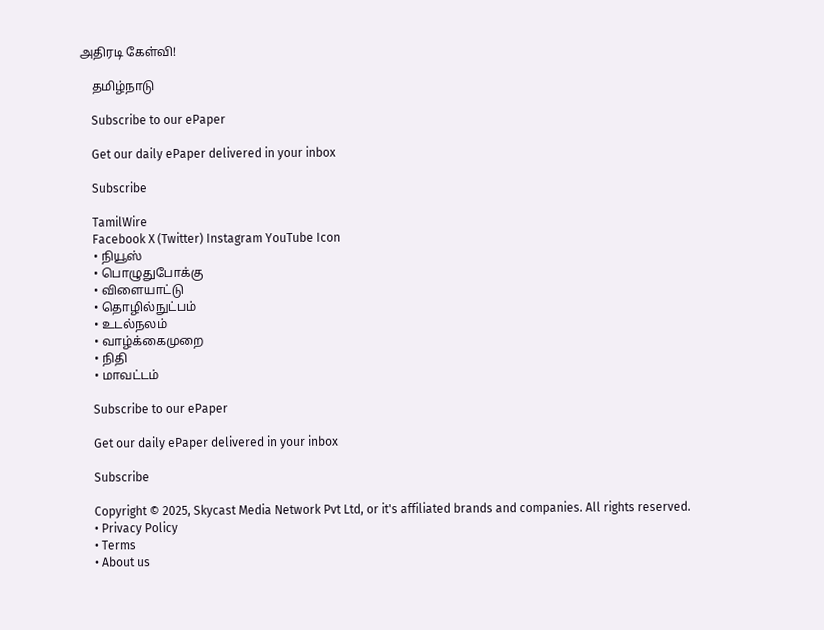அதிரடி கேள்வி!

    தமிழ்நாடு

    Subscribe to our ePaper

    Get our daily ePaper delivered in your inbox

    Subscribe

    TamilWire
    Facebook X (Twitter) Instagram YouTube Icon
    • நியூஸ்
    • பொழுதுபோக்கு
    • விளையாட்டு
    • தொழில்நுட்பம்
    • உடல்நலம்
    • வாழ்க்கைமுறை
    • நிதி
    • மாவட்டம்

    Subscribe to our ePaper

    Get our daily ePaper delivered in your inbox

    Subscribe

    Copyright © 2025, Skycast Media Network Pvt Ltd, or it's affiliated brands and companies. All rights reserved.
    • Privacy Policy
    • Terms
    • About us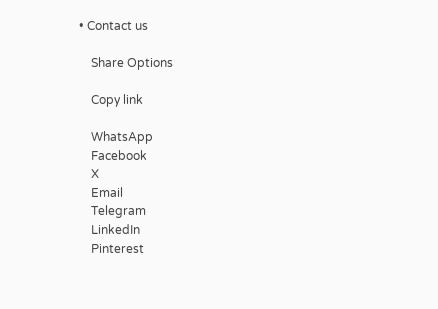• Contact us

    Share Options

    Copy link

    WhatsApp
    Facebook
    X
    Email
    Telegram
    LinkedIn
    Pinterest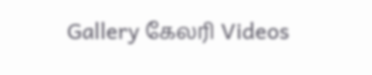Gallery கேலரி Videos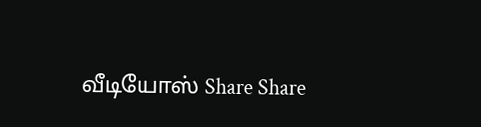வீடியோஸ் Share Share